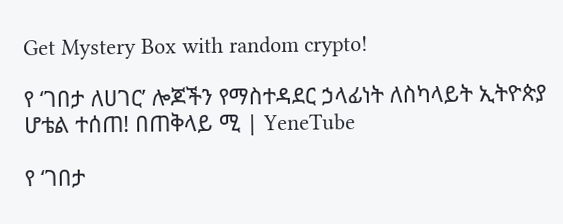Get Mystery Box with random crypto!

የ ‘ገበታ ለሀገር’ ሎጆችን የማስተዳደር ኃላፊነት ለስካላይት ኢትዮጵያ ሆቴል ተሰጠ! በጠቅላይ ሚ | YeneTube

የ ‘ገበታ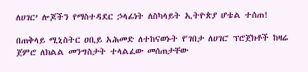ለሀገር’ ሎጆችን የማስተዳደር ኃላፊነት ለስካላይት ኢትዮጵያ ሆቴል ተሰጠ!

በጠቅላይ ሚኒስትር ዐቢይ አሕመድ ለተከናወኑት የ'ገበታ ለሀገር' ፕሮጀክቶች ከዛሬ ጀምሮ ለክልል መንግስታት ተላልፈው መሰጠታቸው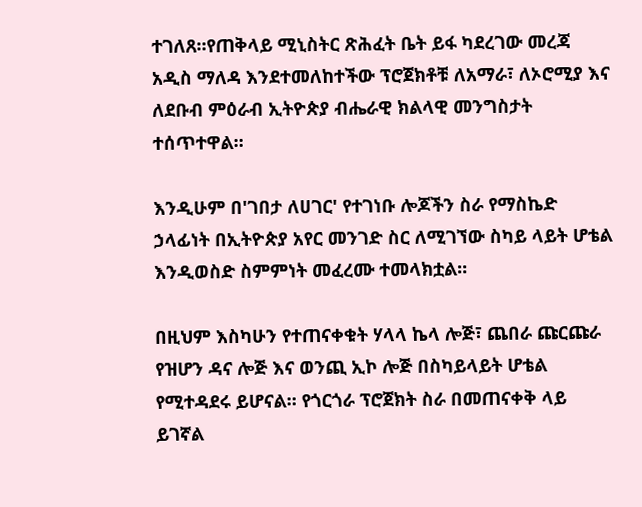ተገለጸ።የጠቅላይ ሚኒስትር ጽሕፈት ቤት ይፋ ካደረገው መረጃ አዲስ ማለዳ እንደተመለከተችው ፕሮጀክቶቹ ለአማራ፣ ለኦሮሚያ እና ለደቡብ ምዕራብ ኢትዮጵያ ብሔራዊ ክልላዊ መንግስታት ተሰጥተዋል።

እንዲሁም በ'ገበታ ለሀገር' የተገነቡ ሎጆችን ስራ የማስኬድ ኃላፊነት በኢትዮጵያ አየር መንገድ ስር ለሚገኘው ስካይ ላይት ሆቴል እንዲወስድ ስምምነት መፈረሙ ተመላክቷል።

በዚህም እስካሁን የተጠናቀቁት ሃላላ ኬላ ሎጅ፣ ጨበራ ጩርጩራ የዝሆን ዳና ሎጅ እና ወንጪ ኢኮ ሎጅ በስካይላይት ሆቴል የሚተዳደሩ ይሆናል። የጎርጎራ ፕሮጀክት ስራ በመጠናቀቅ ላይ ይገኛል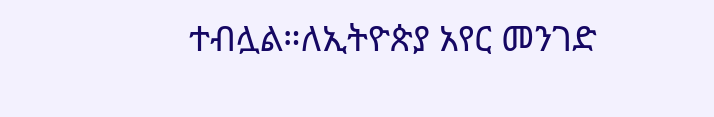ተብሏል።ለኢትዮጵያ አየር መንገድ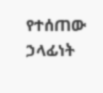የተሰጠው ኃላፊነት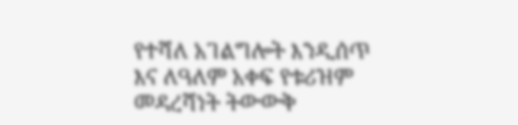የተሻለ አገልግሎት እንዲሰጥ እና ለዓለም አቀፍ የቱሪዝም መዳረሻነት ትውውቅ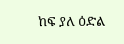ከፍ ያለ ዕድል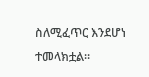ስለሚፈጥር እንደሆነ ተመላክቷል።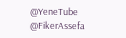@YeneTube @FikerAssefa